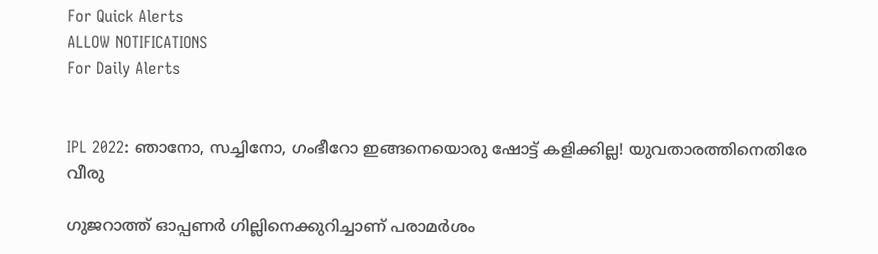For Quick Alerts
ALLOW NOTIFICATIONS
For Daily Alerts


IPL 2022: ഞാനോ, സച്ചിനോ, ഗംഭീറോ ഇങ്ങനെയൊരു ഷോട്ട് കളിക്കില്ല! യുവതാരത്തിനെതിരേ വീരു

ഗുജറാത്ത് ഓപ്പണര്‍ ഗില്ലിനെക്കുറിച്ചാണ് പരാമര്‍ശം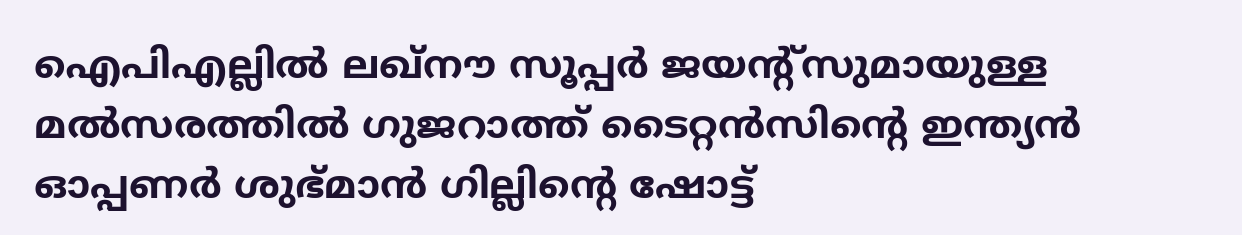ഐപിഎല്ലില്‍ ലഖ്‌നൗ സൂപ്പര്‍ ജയന്റ്‌സുമായുള്ള മല്‍സരത്തില്‍ ഗുജറാത്ത് ടൈറ്റന്‍സിന്റെ ഇന്ത്യന്‍ ഓപ്പണര്‍ ശുഭ്മാന്‍ ഗില്ലിന്റെ ഷോട്ട്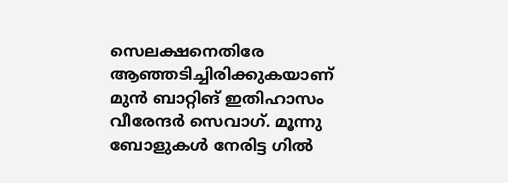സെലക്ഷനെതിരേ ആഞ്ഞടിച്ചിരിക്കുകയാണ് മുന്‍ ബാറ്റിങ് ഇതിഹാസം വീരേന്ദര്‍ സെവാഗ്. മൂന്നു ബോളുകള്‍ നേരിട്ട ഗില്‍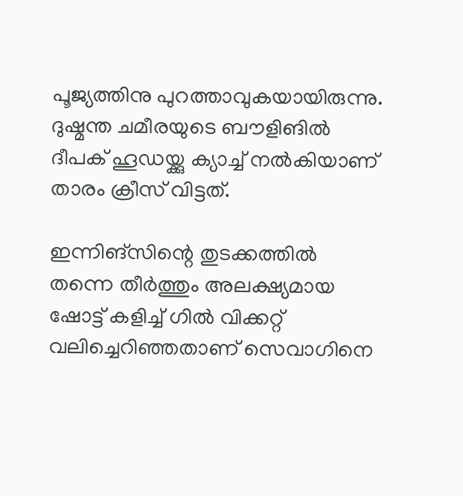പൂജ്യത്തിനു പുറത്താവുകയായിരുന്നു. ദുഷ്മന്ത ചമീരയുടെ ബൗളിങില്‍ ദീപക് ഹൂഡയ്ക്കു ക്യാച്ച് നല്‍കിയാണ് താരം ക്രീസ് വിട്ടത്.

ഇന്നിങ്‌സിന്റെ തുടക്കത്തില്‍ തന്നെ തീര്‍ത്തും അലക്ഷ്യമായ ഷോട്ട് കളിച്ച് ഗില്‍ വിക്കറ്റ് വലിച്ചെറിഞ്ഞതാണ് സെവാഗിനെ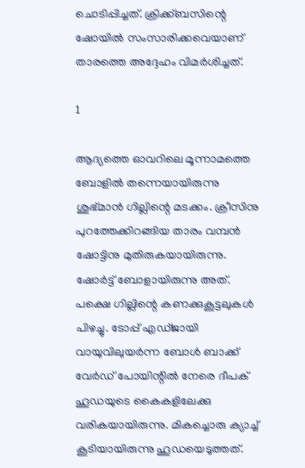ചൊടിപ്പിച്ചത്. ക്രിക്ക്ബസിന്റെ ഷോയില്‍ സംസാരിക്കവെയാണ് താരത്തെ അദ്ദേഹം വിമര്‍ശിച്ചത്.

1

ആദ്യത്തെ ഓവറിലെ മൂന്നാമത്തെ ബോളില്‍ തന്നെയായിരുന്നു ശുഭ്മാന്‍ ഗില്ലിന്റെ മടക്കം. ക്രീസിനു പുറത്തേക്കിറങ്ങിയ താരം വമ്പന്‍ ഷോട്ടിനു മുതിരുകയായിരുന്നു. ഷോര്‍ട്ട് ബോളായിരുന്നു അത്. പക്ഷെ ഗില്ലിന്റെ കണക്കുകൂട്ടലുകള്‍ പിഴച്ചു. ടോപ്പ് എഡ്ജായി വായുവിലുയര്‍ന്ന ബോള്‍ ബാക്ക് വേര്‍ഡ് പോയിന്റില്‍ നേരെ ദീപക് ഹൂഡയുടെ കൈകളിലേക്കു വരികയായിരുന്നു. മികച്ചൊരു ക്യാച്ച് കൂടിയായിരുന്നു ഹൂഡയെടുത്തത്.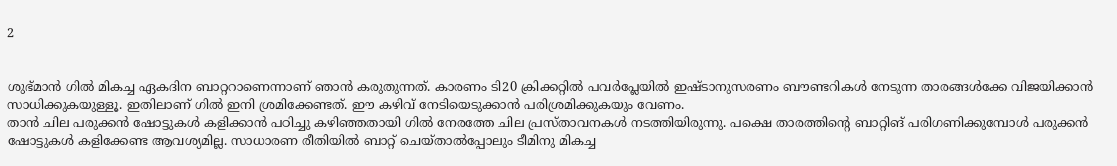2


ശുഭ്മാന്‍ ഗില്‍ മികച്ച ഏകദിന ബാറ്ററാണെന്നാണ് ഞാന്‍ കരുതുന്നത്. കാരണം ടി20 ക്രിക്കറ്റില്‍ പവര്‍പ്ലേയില്‍ ഇഷ്ടാനുസരണം ബൗണ്ടറികള്‍ നേടുന്ന താരങ്ങള്‍ക്കേ വിജയിക്കാന്‍ സാധിക്കുകയുള്ളൂ. ഇതിലാണ് ഗില്‍ ഇനി ശ്രമിക്കേണ്ടത്. ഈ കഴിവ് നേടിയെടുക്കാന്‍ പരിശ്രമിക്കുകയും വേണം.
താന്‍ ചില പരുക്കന്‍ ഷോട്ടുകള്‍ കളിക്കാന്‍ പഠിച്ചു കഴിഞ്ഞതായി ഗില്‍ നേരത്തേ ചില പ്രസ്താവനകള്‍ നടത്തിയിരുന്നു. പക്ഷെ താരത്തിന്റെ ബാറ്റിങ് പരിഗണിക്കുമ്പോള്‍ പരുക്കന്‍ ഷോട്ടുകള്‍ കളിക്കേണ്ട ആവശ്യമില്ല. സാധാരണ രീതിയില്‍ ബാറ്റ് ചെയ്താല്‍പ്പോലും ടീമിനു മികച്ച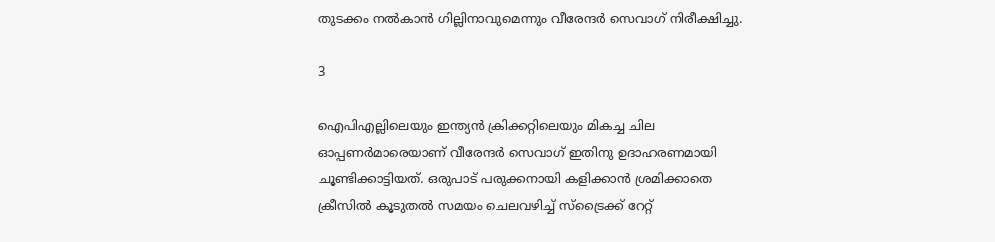തുടക്കം നല്‍കാന്‍ ഗില്ലിനാവുമെന്നും വീരേന്ദര്‍ സെവാഗ് നിരീക്ഷിച്ചു.

3

ഐപിഎല്ലിലെയും ഇന്ത്യന്‍ ക്രിക്കറ്റിലെയും മികച്ച ചില ഓപ്പണര്‍മാരെയാണ് വീരേന്ദര്‍ സെവാഗ് ഇതിനു ഉദാഹരണമായി ചൂണ്ടിക്കാട്ടിയത്. ഒരുപാട് പരുക്കനായി കളിക്കാന്‍ ശ്രമിക്കാതെ ക്രീസില്‍ കൂടുതല്‍ സമയം ചെലവഴിച്ച് സ്‌ട്രൈക്ക് റേറ്റ്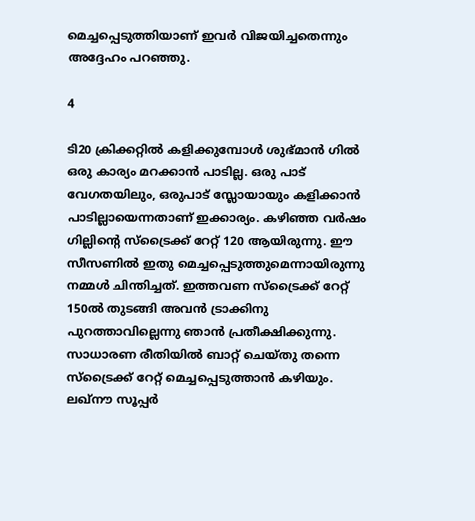മെച്ചപ്പെടുത്തിയാണ് ഇവര്‍ വിജയിച്ചതെന്നും അദ്ദേഹം പറഞ്ഞു.

4

ടി20 ക്രിക്കറ്റില്‍ കളിക്കുമ്പോള്‍ ശുഭ്മാന്‍ ഗില്‍ ഒരു കാര്യം മറക്കാന്‍ പാടില്ല. ഒരു പാട് വേഗതയിലും, ഒരുപാട് സ്ലോയായും കളിക്കാന്‍ പാടില്ലായെന്നതാണ് ഇക്കാര്യം. കഴിഞ്ഞ വര്‍ഷം ഗില്ലിന്റെ സ്‌ട്രൈക്ക് റേറ്റ് 120 ആയിരുന്നു. ഈ സീസണില്‍ ഇതു മെച്ചപ്പെടുത്തുമെന്നായിരുന്നു നമ്മള്‍ ചിന്തിച്ചത്. ഇത്തവണ സ്‌ട്രൈക്ക് റേറ്റ് 150ല്‍ തുടങ്ങി അവന്‍ ട്രാക്കിനു പുറത്താവില്ലെന്നു ഞാന്‍ പ്രതീക്ഷിക്കുന്നു. സാധാരണ രീതിയില്‍ ബാറ്റ് ചെയ്തു തന്നെ സ്‌ട്രൈക്ക് റേറ്റ് മെച്ചപ്പെടുത്താന്‍ കഴിയും. ലഖ്‌നൗ സൂപ്പര്‍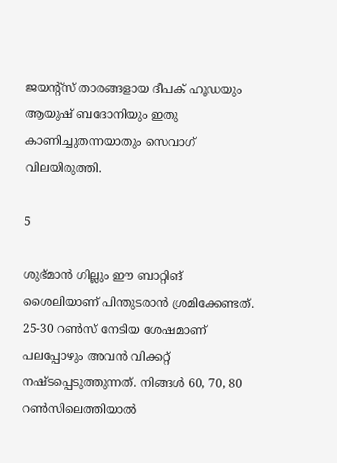ജയന്റ്‌സ് താരങ്ങളായ ദീപക് ഹൂഡയും ആയുഷ് ബദോനിയും ഇതു കാണിച്ചുതന്നയാതും സെവാഗ് വിലയിരുത്തി.

5

ശുഭ്മാന്‍ ഗില്ലും ഈ ബാറ്റിങ് ശൈലിയാണ് പിന്തുടരാന്‍ ശ്രമിക്കേണ്ടത്. 25-30 റണ്‍സ് നേടിയ ശേഷമാണ് പലപ്പോഴും അവന്‍ വിക്കറ്റ് നഷ്ടപ്പെടുത്തുന്നത്. നിങ്ങള്‍ 60, 70, 80 റണ്‍സിലെത്തിയാല്‍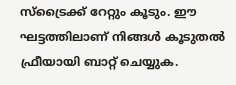സ്‌ട്രൈക്ക് റേറ്റും കൂടും. ഈ ഘട്ടത്തിലാണ് നിങ്ങള്‍ കൂടുതല്‍ ഫ്രീയായി ബാറ്റ് ചെയ്യുക.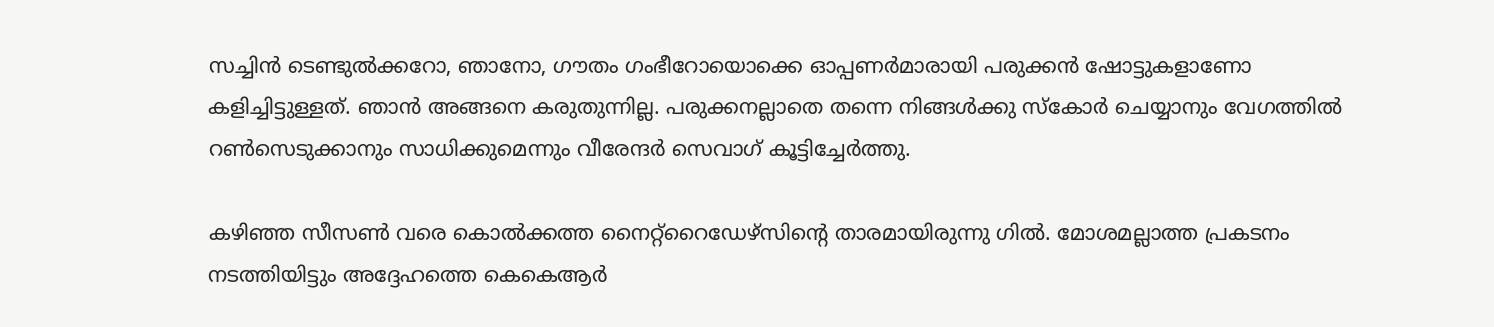സച്ചിന്‍ ടെണ്ടുല്‍ക്കറോ, ഞാനോ, ഗൗതം ഗംഭീറോയൊക്കെ ഓപ്പണര്‍മാരായി പരുക്കന്‍ ഷോട്ടുകളാണോ കളിച്ചിട്ടുള്ളത്. ഞാന്‍ അങ്ങനെ കരുതുന്നില്ല. പരുക്കനല്ലാതെ തന്നെ നിങ്ങള്‍ക്കു സ്‌കോര്‍ ചെയ്യാനും വേഗത്തില്‍ റണ്‍സെടുക്കാനും സാധിക്കുമെന്നും വീരേന്ദര്‍ സെവാഗ് കൂട്ടിച്ചേര്‍ത്തു.

കഴിഞ്ഞ സീസണ്‍ വരെ കൊല്‍ക്കത്ത നൈറ്റ്‌റൈഡേഴ്‌സിന്റെ താരമായിരുന്നു ഗില്‍. മോശമല്ലാത്ത പ്രകടനം നടത്തിയിട്ടും അദ്ദേഹത്തെ കെകെആര്‍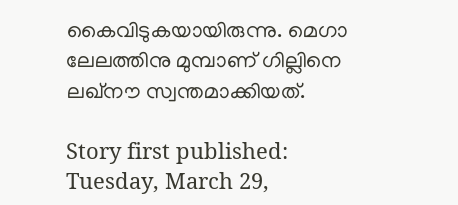കൈവിടുകയായിരുന്നു. മെഗാ ലേലത്തിനു മുമ്പാണ് ഗില്ലിനെ ലഖ്‌നൗ സ്വന്തമാക്കിയത്.

Story first published: Tuesday, March 29,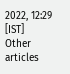2022, 12:29 [IST]
Other articles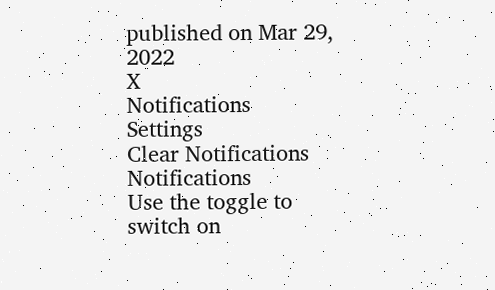published on Mar 29, 2022
X
Notifications
Settings
Clear Notifications
Notifications
Use the toggle to switch on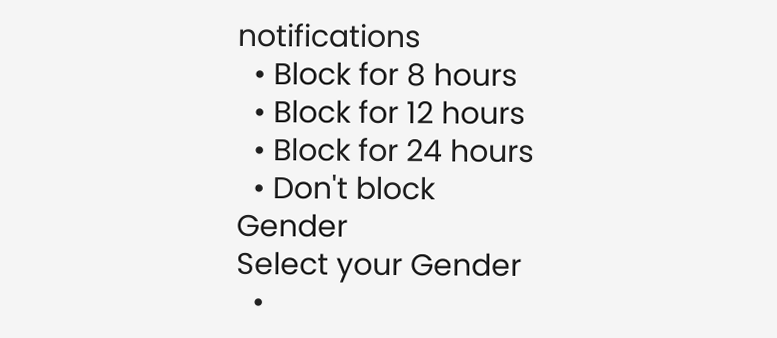notifications
  • Block for 8 hours
  • Block for 12 hours
  • Block for 24 hours
  • Don't block
Gender
Select your Gender
  •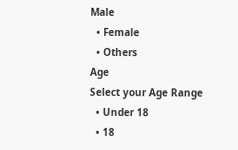Male
  • Female
  • Others
Age
Select your Age Range
  • Under 18
  • 18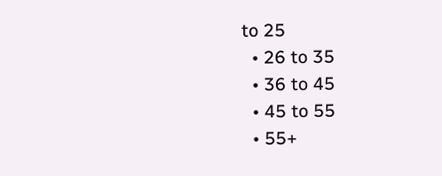to 25
  • 26 to 35
  • 36 to 45
  • 45 to 55
  • 55+